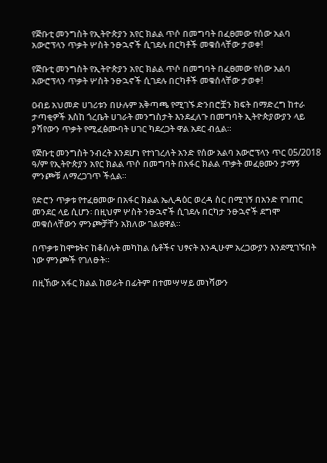የጅቡቲ መንግስት የኢትዮጵያን አየር ክልል ጥሶ በመግባት በፈፀመው የሰው አልባ አውሮፕላን ጥቃት ሦስት ንፁኋኖች ሲገደሉ በርካቶች መቁሰላቸው ታወቀ!

የጅቡቲ መንግስት የኢትዮጵያን አየር ክልል ጥሶ በመግባት በፈፀመው የሰው አልባ አውሮፕላን ጥቃት ሦስት ንፁኋኖች ሲገደሉ በርካቶች መቁሰላቸው ታወቀ!

ዐብይ አህመድ ሀገሪቱን በሁሉም አቅጣጫ የሚገኙ ድንበሮቿን ክፍት በማድረግ ከተራ ታጣቂዎች እስከ ጎረቤት ሀገራት መንግስታት እንደፈለጉ በመግባት ኢትዮጵያውያን ላይ ያሻየውን ጥቃት የሚፈፅሙባት ሀገር ካደረጋት ዋል አደር ብሏል።

የጅቡቲ መንግስት ንብረት እንደሆነ የተነገረለት አንድ የሰው አልባ አውሮፕላን ጥር 05/2018 ዓ/ም የኢትዮጵያን አየር ክልል ጥሶ በመግባት በአፋር ክልል ጥቃት መፈፀሙን ታማኝ ምንጮቹ ለማረጋገጥ ችሏል።

የድሮን ጥቃቱ የተፈፀመው በአፋር ክልል ኤሊዳዕር ወረዳ ስር በሚገኝ በአንድ የገጠር መንደር ላይ ሲሆን፡ በዚህም ሦስት ንፁኋኖች ሲገደሉ በርካታ ንፁኋኖች ደግሞ መቁሰላቸውን ምንጮቻቸን አክለው ገልፀዋል።

በጥቃቱ ከሞቱትና ከቆሰሉት መካከል ሴቶችና ህፃናት እንዲሁም አረጋውያን እንደሚገኙበት ነው ምንጮች የገለፁት።

በዚኸው አፋር ክልል ከወራት በፊትም በተመሣሣይ መነሻውን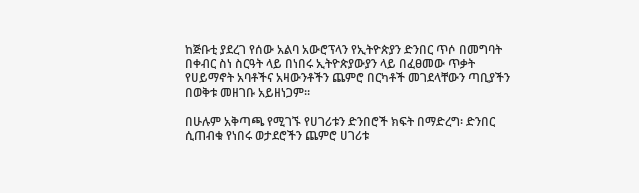ከጅቡቲ ያደረገ የሰው አልባ አውሮፕላን የኢትዮጵያን ድንበር ጥሶ በመግባት በቀብር ስነ ስርዓት ላይ በነበሩ ኢትዮጵያውያን ላይ በፈፀመው ጥቃት የሀይማኖት አባቶችና አዛውንቶችን ጨምሮ በርካቶች መገደላቸውን ጣቢያችን በወቅቱ መዘገቡ አይዘነጋም።

በሁሉም አቅጣጫ የሚገኙ የሀገሪቱን ድንበሮች ክፍት በማድረግ፡ ድንበር ሲጠብቁ የነበሩ ወታደሮችን ጨምሮ ሀገሪቱ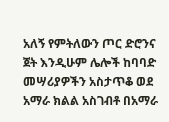አለኝ የምትለውን ጦር ድሮንና ጀት እንዲሁም ሌሎች ከባባድ መሣሪያዎችን አስታጥቆ ወደ አማራ ክልል አስገብቶ በአማራ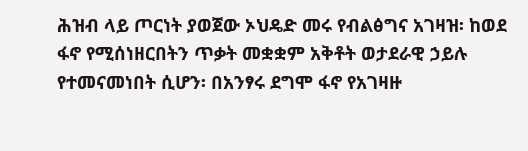ሕዝብ ላይ ጦርነት ያወጀው ኦህዴድ መሩ የብልፅግና አገዛዝ፡ ከወደ ፋኖ የሚሰነዘርበትን ጥቃት መቋቋም አቅቶት ወታደራዊ ኃይሉ የተመናመነበት ሲሆን፡ በአንፃሩ ደግሞ ፋኖ የአገዛዙ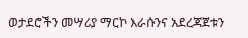ወታደሮችን መሣሪያ ማርኮ እራሱንና አደረጃጀቱን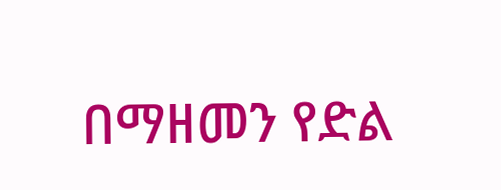በማዘመን የድል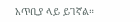አጥቢያ ላይ ይገኛል።